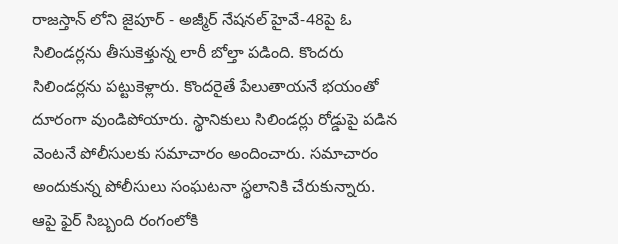రాజస్తాన్ లోని జైపూర్ - అజ్మీర్ నేషనల్ హైవే-48పై ఓ సిలిండర్లను తీసుకెళ్తున్న లారీ బోల్తా పడింది. కొందరు సిలిండర్లను పట్టుకెళ్లారు. కొందరైతే పేలుతాయనే భయంతో దూరంగా వుండిపోయారు. స్థానికులు సిలిండర్లు రోడ్డుపై పడిన వెంటనే పోలీసులకు సమాచారం అందించారు. సమాచారం అందుకున్న పోలీసులు సంఘటనా స్థలానికి చేరుకున్నారు. ఆపై ఫైర్ సిబ్బంది రంగంలోకి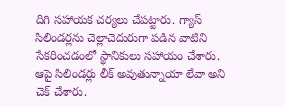దిగి సహాయక చర్యలు చేపట్టారు. గ్యాస్ సిలిండర్లను చెల్లాచెదురుగా పడిన వాటిని సేకరించడంలో స్థానికులు సహాయం చేశారు. ఆపై సిలిండర్లు లీక్ అవుతున్నాయా లేవా అని చెక్ చేశారు.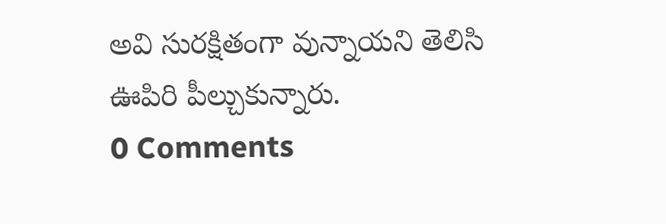అవి సురక్షితంగా వున్నాయని తెలిసి ఊపిరి పీల్చుకున్నారు.
0 Comments